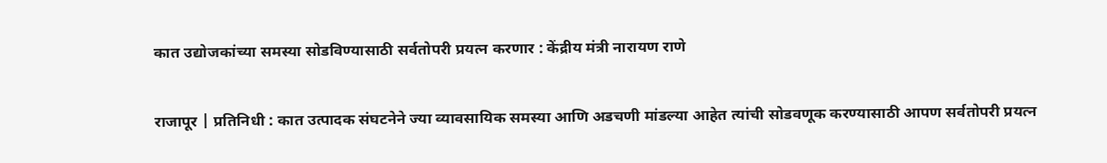कात उद्योजकांच्या समस्या सोडविण्यासाठी सर्वतोपरी प्रयत्न करणार : केंद्रीय मंत्री नारायण राणे

राजापूर | प्रतिनिधी : कात उत्पादक संघटनेने ज्या व्यावसायिक समस्या आणि अडचणी मांडल्या आहेत त्यांची सोडवणूक करण्यासाठी आपण सर्वतोपरी प्रयत्न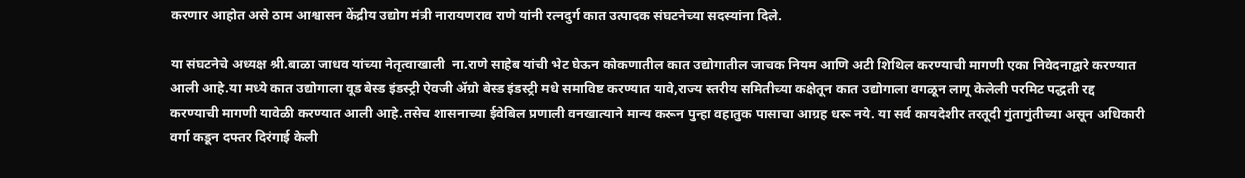करणार आहोत असे ठाम आश्वासन केंद्रीय उद्योग मंत्री नारायणराव राणे यांनी रत्नदुर्ग कात उत्पादक संघटनेच्या सदस्यांना दिले.

या संघटनेचे अध्यक्ष श्री.बाळा जाधव यांच्या नेतृत्वाखाली  ना.राणे साहेब यांची भेट घेऊन कोकणातील कात उद्योगातील जाचक नियम आणि अटी शिथिल करण्याची मागणी एका निवेदनाद्वारे करण्यात आली आहे.या मध्ये कात उद्योगाला वूड बेस्ड इंडस्ट्री ऐवजी ॲग्रो बेस्ड इंडस्ट्री मधे समाविष्ट करण्यात यावे,राज्य स्तरीय समितीच्या कक्षेतून कात उद्योगाला वगळून लागू केलेली परमिट पद्धती रद्द करण्याची मागणी यावेळी करण्यात आली आहे.तसेच शासनाच्या ईवेबिल प्रणाली वनखात्याने मान्य करून पुन्हा वहातुक पासाचा आग्रह धरू नये. या सर्व कायदेशीर तरतूदी गुंतागुंतीच्या असून अधिकारी वर्गा कडून दफ्तर दिरंगाई केली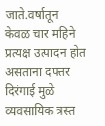जाते.वर्षातून केवळ चार महिने प्रत्यक्ष उत्पादन होत असताना दफ्तर दिरंगाई मुळे व्यवसायिक त्रस्त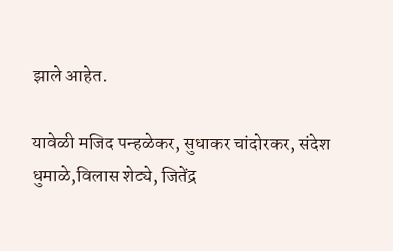झाले आहेत.

यावेळी मजिद पन्हळेकर, सुधाकर चांदोरकर, संदेश धुमाळे,विलास शेट्ये, जितेंद्र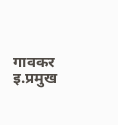गावकर इ.प्रमुख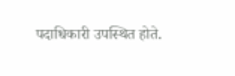पदाधिकारी उपस्थित होते.